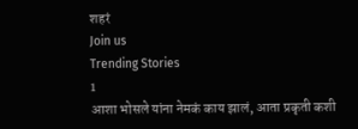शहरं
Join us
Trending Stories
1
आशा भोसले यांना नेमकं काय झालं, आता प्रकृती कशी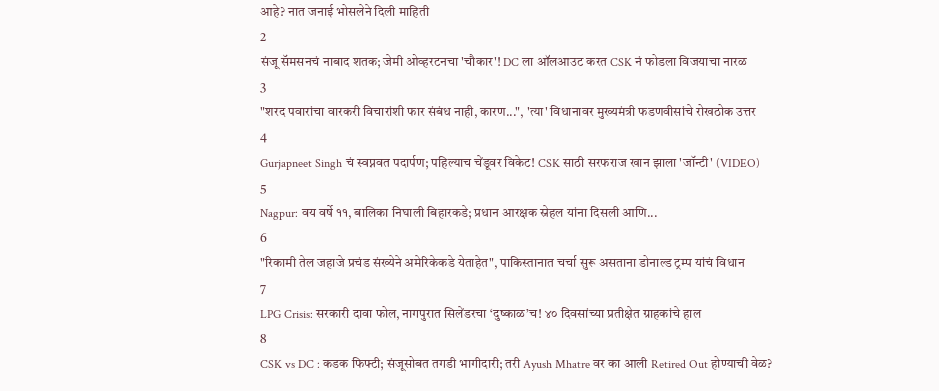आहे? नात जनाई भोसलेने दिली माहिती
2
संजू सॅमसनचं नाबाद शतक; जेमी ओव्हरटनचा 'चौकार'! DC ला ऑलआउट करत CSK नं फोडला विजयाचा नारळ
3
"शरद पवारांचा वारकरी विचारांशी फार संबंध नाही, कारण...", 'त्या' विधानावर मुख्यमंत्री फडणवीसांचे रोखठोक उत्तर
4
Gurjapneet Singh चं स्वप्नवत पदार्पण; पहिल्याच चेंडूवर विकेट! CSK साठी सरफराज खान झाला 'जॉन्टी' (VIDEO)
5
Nagpur: वय वर्षे ११, बालिका निघाली बिहारकडे; प्रधान आरक्षक स्नेहल यांना दिसली आणि...
6
"रिकामी तेल जहाजे प्रचंड संख्येने अमेरिकेकडे येताहेत", पाकिस्तानात चर्चा सुरू असताना डोनाल्ड ट्रम्प यांचं विधान
7
LPG Crisis: सरकारी दावा फोल, नागपुरात सिलेंडरचा ‘दुष्काळ’च! ४० दिवसांच्या प्रतीक्षेत ग्राहकांचे हाल
8
CSK vs DC : कडक फिफ्टी; संजूसोबत तगडी भागीदारी; तरी Ayush Mhatre वर का आली Retired Out होण्याची वेळ?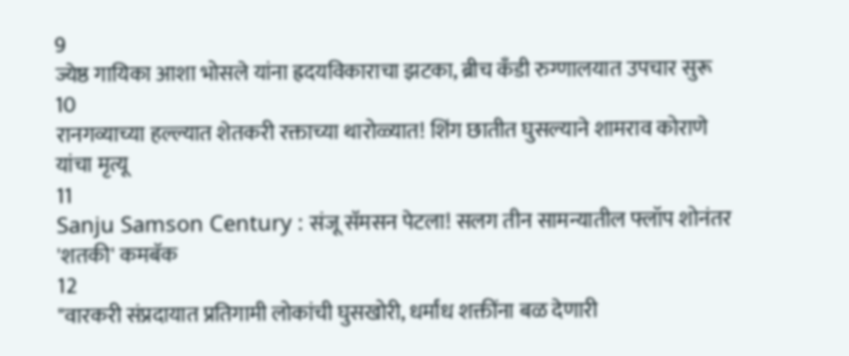9
ज्येष्ठ गायिका आशा भोसले यांना ह्रदयविकाराचा झटका, ब्रीच कँडी रुग्णालयात उपचार सुरू
10
रानगव्याच्या हल्ल्यात शेतकरी रक्ताच्या थारोळ्यात! शिंग छातीत घुसल्याने शामराव कोराणे यांचा मृत्यू
11
Sanju Samson Century : संजू सॅमसन पेटला! सलग तीन सामन्यातील फ्लॉप शोनंतर 'शतकी' कमबॅक
12
"वारकरी संप्रदायात प्रतिगामी लोकांची घुसखोरी, धर्मांध शक्तींना बळ देणारी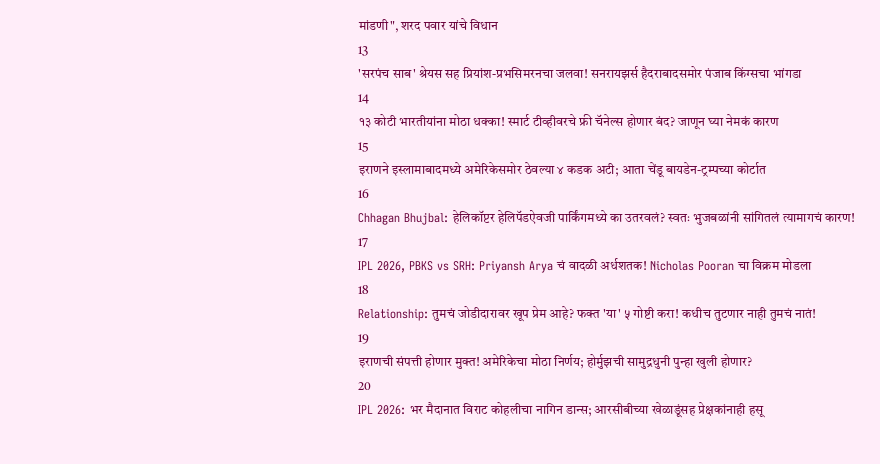मांडणी", शरद पवार यांचे विधान
13
'सरपंच साब' श्रेयस सह प्रियांश-प्रभसिमरनचा जलवा! सनरायझर्स हैदराबादसमोर पंजाब किंग्सचा भांगडा
14
१३ कोटी भारतीयांना मोठा धक्का! स्मार्ट टीव्हीवरचे फ्री चॅनेल्स होणार बंद? जाणून घ्या नेमकं कारण
15
इराणने इस्लामाबादमध्ये अमेरिकेसमोर ठेवल्या ४ कडक अटी; आता चेंडू बायडेन-ट्रम्पच्या कोर्टात
16
Chhagan Bhujbal: हेलिकॉप्टर हेलिपॅडऐवजी पार्किंगमध्ये का उतरवलं? स्वतः भुजबळांनी सांगितलं त्यामागचं कारण!
17
IPL 2026, PBKS vs SRH: Priyansh Arya चं वादळी अर्धशतक! Nicholas Pooran चा विक्रम मोडला
18
Relationship: तुमचं जोडीदारावर खूप प्रेम आहे? फक्त 'या' ५ गोष्टी करा! कधीच तुटणार नाही तुमचं नातं!
19
इराणची संपत्ती होणार मुक्त! अमेरिकेचा मोठा निर्णय; होर्मुझची सामुद्रधुनी पुन्हा खुली होणार?
20
IPL 2026: भर मैदानात विराट कोहलीचा नागिन डान्स; आरसीबीच्या खेळाडूंसह प्रेक्षकांनाही हसू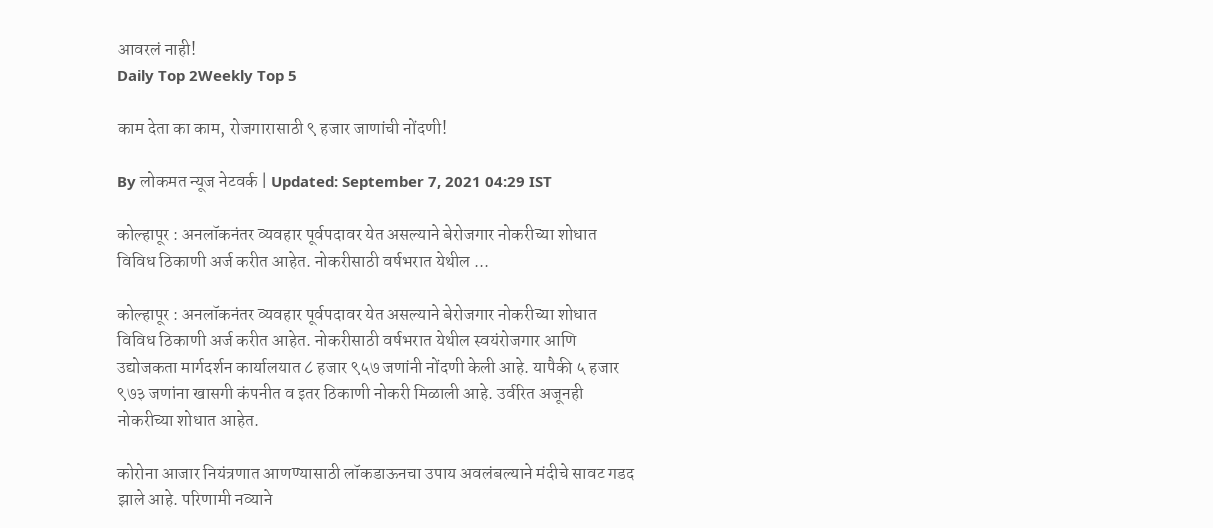आवरलं नाही!
Daily Top 2Weekly Top 5

काम देता का काम, रोजगारासाठी ९ हजार जाणांची नोंदणी!

By लोकमत न्यूज नेटवर्क | Updated: September 7, 2021 04:29 IST

कोल्हापूर : अनलॉकनंतर व्यवहार पूर्वपदावर येत असल्याने बेरोजगार नोकरीच्या शोधात विविध ठिकाणी अर्ज करीत आहेत. नोकरीसाठी वर्षभरात येथील ...

कोल्हापूर : अनलॉकनंतर व्यवहार पूर्वपदावर येत असल्याने बेरोजगार नोकरीच्या शोधात विविध ठिकाणी अर्ज करीत आहेत. नोकरीसाठी वर्षभरात येथील स्वयंरोजगार आणि उद्योजकता मार्गदर्शन कार्यालयात ८ हजार ९५७ जणांनी नोंदणी केली आहे. यापैकी ५ हजार ९७३ जणांना खासगी कंपनीत व इतर ठिकाणी नोकरी मिळाली आहे. उर्वरित अजूनही नोकरीच्या शोधात आहेत.

कोरोना आजार नियंत्रणात आणण्यासाठी लॉकडाऊनचा उपाय अवलंबल्याने मंदीचे सावट गडद झाले आहे. परिणामी नव्याने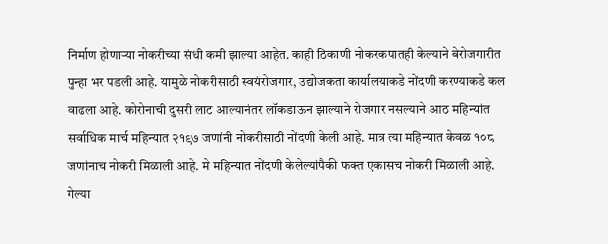निर्माण होणाऱ्या नोकरीच्या संधी कमी झाल्या आहेत. काही ठिकाणी नोकरकपातही केल्याने बेरोजगारीत पुन्हा भर पडली आहे. यामुळे नोकरीसाठी स्वयंरोजगार, उद्योजकता कार्यालयाकडे नोंदणी करण्याकडे कल वाढला आहे. कोरोनाची दुसरी लाट आल्यानंतर लॉकडाऊन झाल्याने रोजगार नसल्याने आठ महिन्यांत सर्वाधिक मार्च महिन्यात २१९७ जणांनी नोकरीसाठी नोंदणी केली आहे. मात्र त्या महिन्यात केवळ १०८ जणांनाच नोकरी मिळाली आहे. मे महिन्यात नोंदणी केलेल्यांपैकी फक्त एकासच नोकरी मिळाली आहे. गेल्या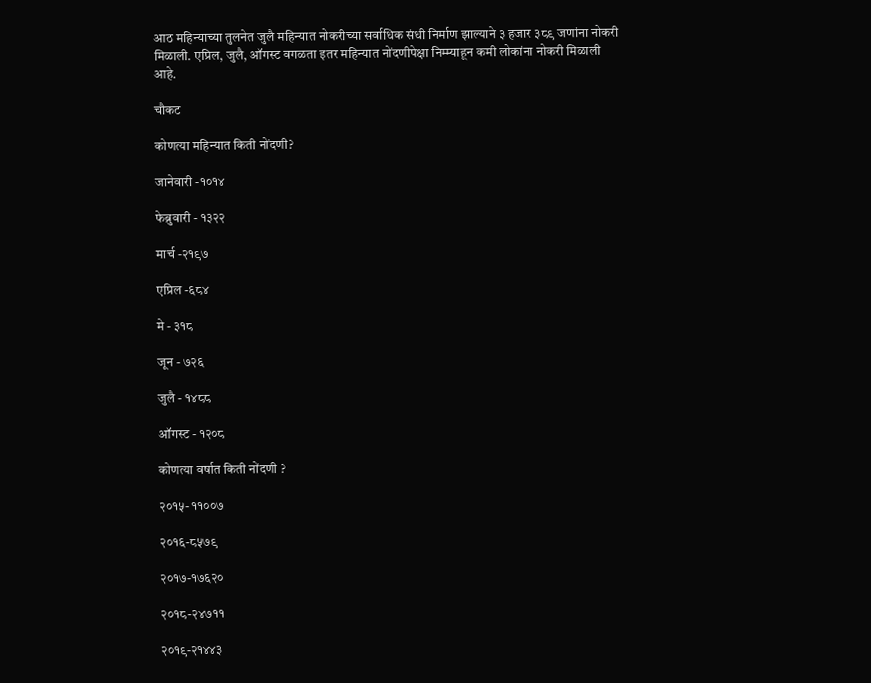आठ महिन्याच्या तुलनेत जुलै महिन्यात नोकरीच्या सर्वाधिक संधी निर्माण झाल्याने ३ हजार ३८९ जणांना नोकरी मिळाली. एप्रिल, जुलै, ऑगस्ट वगळता इतर महिन्यात नोंदणीपेक्षा निम्म्याहून कमी लोकांना नोकरी मिळाली आहे.

चौकट

कोणत्या महिन्यात किती नोंदणी?

जानेवारी -१०१४

फेब्रुवारी - १३२२

मार्च -२१९७

एप्रिल -६८४

मे - ३१८

जून - ७२६

जुलै - १४८८

ऑगस्ट - १२०८

कोणत्या वर्षात किती नोंदणी ?

२०१५- ११००७

२०१६-८५७९

२०१७-१७६२०

२०१८-२४७११

२०१९-२१४४३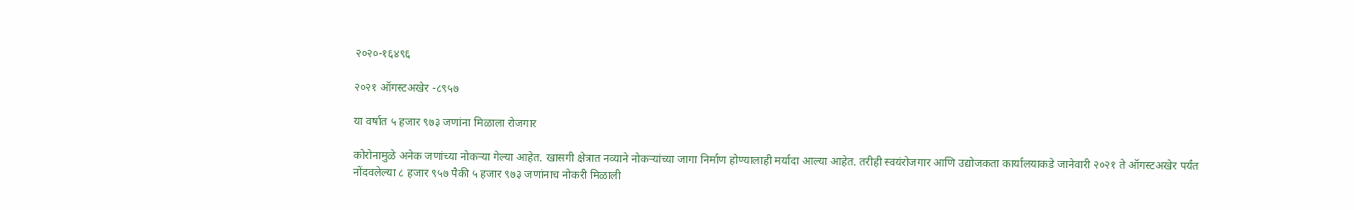२०२०-१६४९६

२०२१ ऑगस्टअखेर -८९५७

या वर्षात ५ हजार ९७३ जणांना मिळाला रोजगार

कोरोनामुळे अनेक जणांच्या नोकऱ्या गेल्या आहेत. खासगी क्षेत्रात नव्याने नोकऱ्यांच्या जागा निर्माण होण्यालाही मर्यादा आल्या आहेत. तरीही स्वयंरोजगार आणि उद्योजकता कार्यालयाकडे जानेवारी २०२१ ते ऑगस्टअखेर पर्यंत नोंदवलेल्या ८ हजार ९५७ पैकी ५ हजार ९७३ जणांनाच नोकरी मिळाली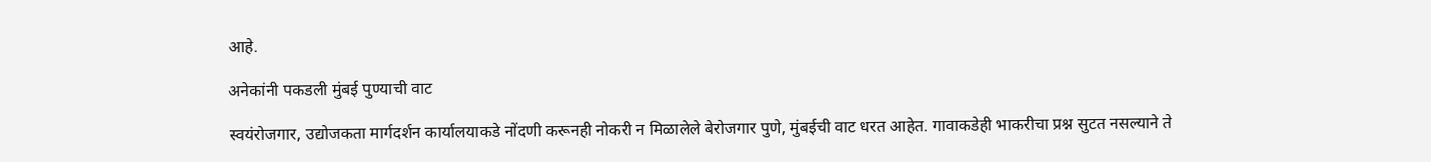आहे.

अनेकांनी पकडली मुंबई पुण्याची वाट

स्वयंरोजगार, उद्योजकता मार्गदर्शन कार्यालयाकडे नोंदणी करूनही नोकरी न मिळालेले बेरोजगार पुणे, मुंबईची वाट धरत आहेत. गावाकडेही भाकरीचा प्रश्न सुटत नसल्याने ते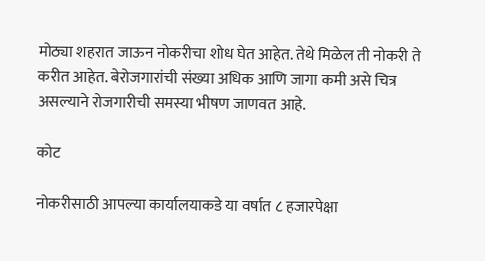मोठ्या शहरात जाऊन नोकरीचा शोध घेत आहेत. तेथे मिळेल ती नोकरी ते करीत आहेत. बेरोजगारांची संख्या अधिक आणि जागा कमी असे चित्र असल्याने रोजगारीची समस्या भीषण जाणवत आहे.

कोट

नोकरीसाठी आपल्या कार्यालयाकडे या वर्षात ८ हजारपेक्षा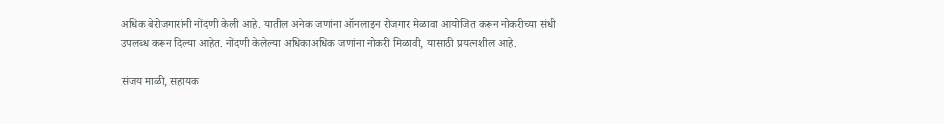अधिक बेरोजगारांनी नोंदणी केली आहे. यातील अनेक जणांना ऑनलाइन रोजगार मेळावा आयोजित करून नोकरीच्या संधी उपलब्ध करून दिल्या आहेत. नोंदणी केलेल्या अधिकाअधिक जणांना नोकरी मिळावी, यासाठी प्रयत्नशील आहे.

संजय माळी, सहायक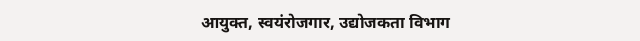आयुक्त, स्वयंरोजगार, उद्योजकता विभाग